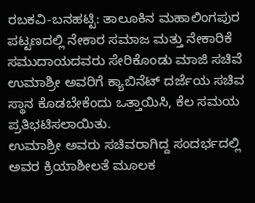ರಬಕವಿ-ಬನಹಟ್ಟಿ: ತಾಲೂಕಿನ ಮಹಾಲಿಂಗಪುರ ಪಟ್ಟಣದಲ್ಲಿ ನೇಕಾರ ಸಮಾಜ ಮತ್ತು ನೇಕಾರಿಕೆ ಸಮುದಾಯದವರು ಸೇರಿಕೊಂಡು ಮಾಜಿ ಸಚಿವೆ ಉಮಾಶ್ರೀ ಅವರಿಗೆ ಕ್ಯಾಬಿನೆಟ್ ದರ್ಜೆಯ ಸಚಿವ ಸ್ಥಾನ ಕೊಡಬೇಕೆಂದು ಒತ್ತಾಯಿಸಿ, ಕೆಲ ಸಮಯ ಪ್ರತಿಭಟಿಸಲಾಯಿತು.
ಉಮಾಶ್ರೀ ಅವರು ಸಚಿವರಾಗಿದ್ದ ಸಂದರ್ಭದಲ್ಲಿ ಅವರ ಕ್ರಿಯಾಶೀಲತೆ ಮೂಲಕ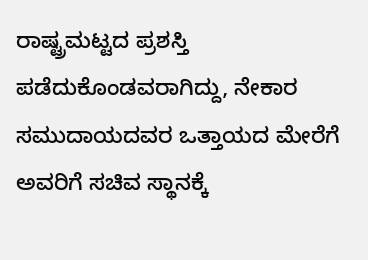ರಾಷ್ಟ್ರಮಟ್ಟದ ಪ್ರಶಸ್ತಿ ಪಡೆದುಕೊಂಡವರಾಗಿದ್ದು, ನೇಕಾರ ಸಮುದಾಯದವರ ಒತ್ತಾಯದ ಮೇರೆಗೆ ಅವರಿಗೆ ಸಚಿವ ಸ್ಥಾನಕ್ಕೆ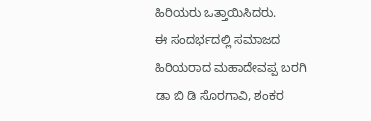ಹಿರಿಯರು ಒತ್ತಾಯಿಸಿದರು.
ಈ ಸಂದರ್ಭದಲ್ಲಿ ಸಮಾಜದ ಹಿರಿಯರಾದ ಮಹಾದೇವಪ್ಪ ಬರಗಿ ಡಾ ಬಿ ಡಿ ಸೊರಗಾವಿ, ಶಂಕರ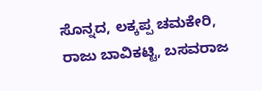ಸೊನ್ನದ, ಲಕ್ಕಪ್ಪ ಚಮಕೇರಿ, ರಾಜು ಬಾವಿಕಟ್ಟಿ, ಬಸವರಾಜ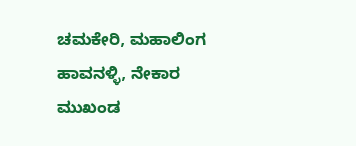ಚಮಕೇರಿ, ಮಹಾಲಿಂಗ ಹಾವನಳ್ಳಿ, ನೇಕಾರ ಮುಖಂಡ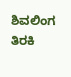ಶಿವಲಿಂಗ ತಿರಕಿ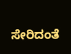ಸೇರಿದಂತೆ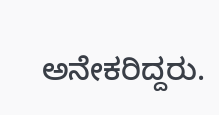ಅನೇಕರಿದ್ದರು.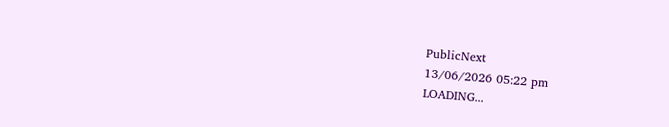PublicNext
13/06/2026 05:22 pm
LOADING...